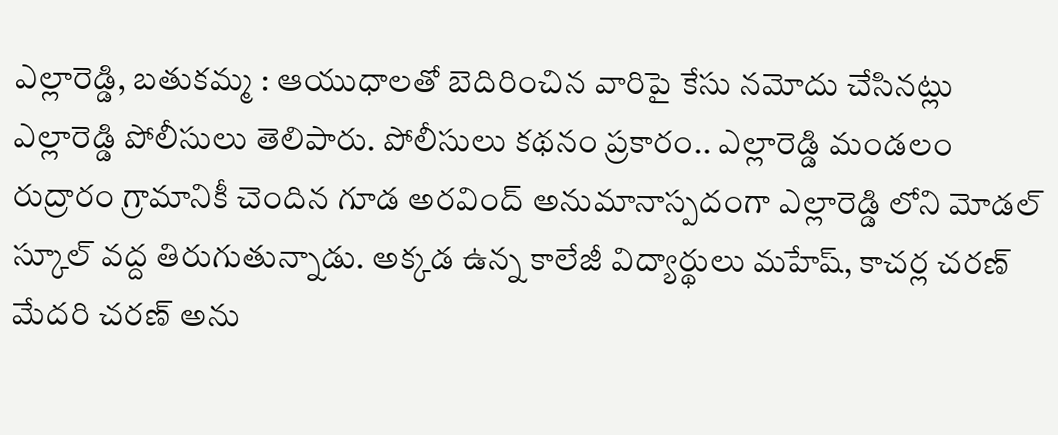ఎల్లారెడ్డి, బతుకమ్మ : ఆయుధాలతో బెదిరించిన వారిపై కేసు నమోదు చేసినట్లు ఎల్లారెడ్డి పోలీసులు తెలిపారు. పోలీసులు కథనం ప్రకారం.. ఎల్లారెడ్డి మండలం రుద్రారం గ్రామానికీ చెందిన గూడ అరవింద్ అనుమానాస్పదంగా ఎల్లారెడ్డి లోని మోడల్ స్కూల్ వద్ద తిరుగుతున్నాడు. అక్కడ ఉన్న కాలేజీ విద్యార్థులు మహేష్, కాచర్ల చరణ్ మేదరి చరణ్ అను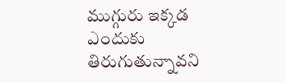ముగ్గురు ఇక్కడ ఎందుకు తిరుగుతున్నావని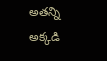అతన్ని అక్కడి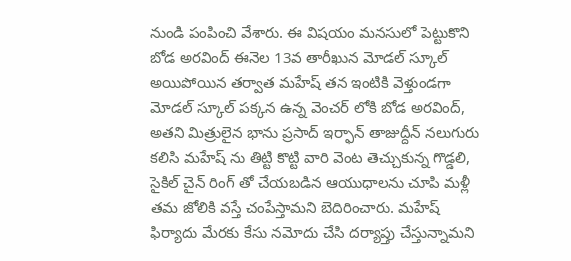నుండి పంపించి వేశారు. ఈ విషయం మనసులో పెట్టుకొని బోడ అరవింద్ ఈనెల 13వ తారీఖున మోడల్ స్కూల్ అయిపోయిన తర్వాత మహేష్ తన ఇంటికి వెళ్తుండగా మోడల్ స్కూల్ పక్కన ఉన్న వెంచర్ లోకి బోడ అరవింద్, అతని మిత్రులైన భాను ప్రసాద్ ఇర్ఫాన్ తాజుద్దీన్ నలుగురు కలిసి మహేష్ ను తిట్టి కొట్టి వారి వెంట తెచ్చుకున్న గొడ్డలి, సైకిల్ చైన్ రింగ్ తో చేయబడిన ఆయుధాలను చూపి మళ్లీ తమ జోలికి వస్తే చంపేస్తామని బెదిరించారు. మహేష్ ఫిర్యాదు మేరకు కేసు నమోదు చేసి దర్యాప్తు చేస్తున్నామని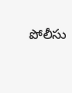పోలీసు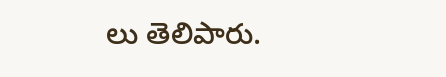లు తెలిపారు.